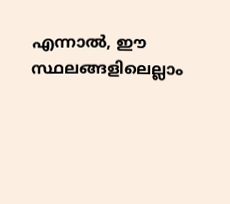എന്നാല്‍, ഈ സ്ഥലങ്ങളിലെല്ലാം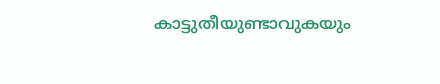കാട്ടുതീയുണ്ടാവുകയും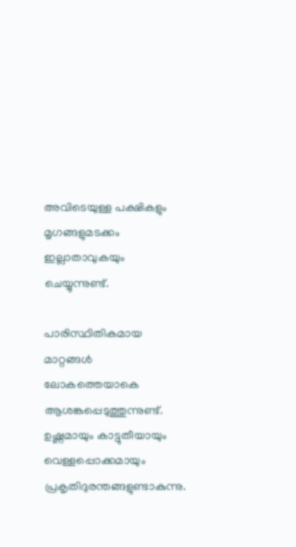അവിടെയുള്ള പക്ഷികളും മൃഗങ്ങളുമടക്കം ഇല്ലാതാവുകയും ചെയ്യുന്നുണ്ട്.

പാരിസ്ഥിതികമായ മാറ്റങ്ങള്‍ ലോകത്തെയാകെ ആശങ്കപ്പെടുത്തുന്നുണ്ട്. ഉഷ്ണമായും കാട്ടുതീയായും വെള്ളപ്പൊക്കമായും പ്രകൃതിദുരന്തങ്ങളുണ്ടാകുന്നു.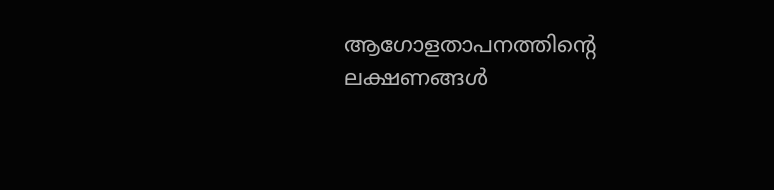ആഗോളതാപനത്തിന്‍റെ ലക്ഷണങ്ങള്‍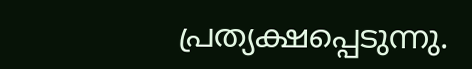പ്രത്യക്ഷപ്പെടുന്നു.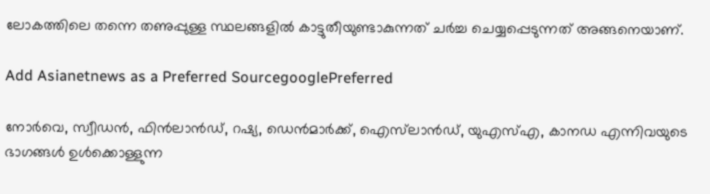ലോകത്തിലെ തന്നെ തണുപ്പുള്ള സ്ഥലങ്ങളില്‍ കാട്ടുതീയുണ്ടാകുന്നത് ചര്‍ച്ച ചെയ്യപ്പെടുന്നത് അങ്ങനെയാണ്.

Add Asianetnews as a Preferred SourcegooglePreferred

നോർ‌വെ, സ്വീഡൻ, ഫിൻ‌ലാൻ‌ഡ്, റഷ്യ, ഡെൻ‌മാർക്ക്, ഐസ്‌ലാൻ‌ഡ്, യു‌എസ്‌എ, കാനഡ എന്നിവയുടെ ഭാഗങ്ങൾ‌ ഉൾ‌ക്കൊള്ളുന്ന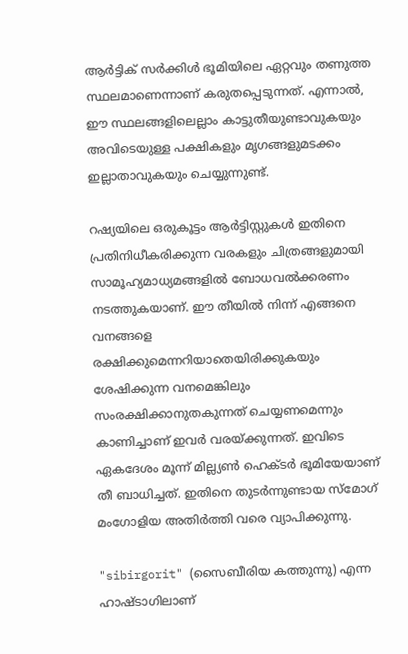ആർ‌ട്ടിക് സർക്കിൾ‌ ഭൂമിയിലെ ഏറ്റവും തണുത്ത സ്ഥലമാണെന്നാണ് കരുതപ്പെടുന്നത്. എന്നാല്‍, ഈ സ്ഥലങ്ങളിലെല്ലാം കാട്ടുതീയുണ്ടാവുകയും അവിടെയുള്ള പക്ഷികളും മൃഗങ്ങളുമടക്കം ഇല്ലാതാവുകയും ചെയ്യുന്നുണ്ട്.

റഷ്യയിലെ ഒരുകൂട്ടം ആര്‍ട്ടിസ്റ്റുകള്‍ ഇതിനെ പ്രതിനിധീകരിക്കുന്ന വരകളും ചിത്രങ്ങളുമായി സാമൂഹ്യമാധ്യമങ്ങളില്‍ ബോധവല്‍ക്കരണം നടത്തുകയാണ്. ഈ തീയില്‍ നിന്ന് എങ്ങനെ വനങ്ങളെ രക്ഷിക്കുമെന്നറിയാതെയിരിക്കുകയും ശേഷിക്കുന്ന വനമെങ്കിലും സംരക്ഷിക്കാനുതകുന്നത് ചെയ്യണമെന്നും കാണിച്ചാണ് ഇവര്‍ വരയ്ക്കുന്നത്. ഇവിടെ ഏകദേശം മൂന്ന് മില്ല്യണ്‍ ഹെക്ടര്‍ ഭൂമിയേയാണ് തീ ബാധിച്ചത്. ഇതിനെ തുടര്‍ന്നുണ്ടായ സ്മോഗ് മംഗോളിയ അതിര്‍ത്തി വരെ വ്യാപിക്കുന്നു.

"sibirgorit" (സൈബീരിയ കത്തുന്നു) എന്ന ഹാഷ്‍ടാഗിലാണ്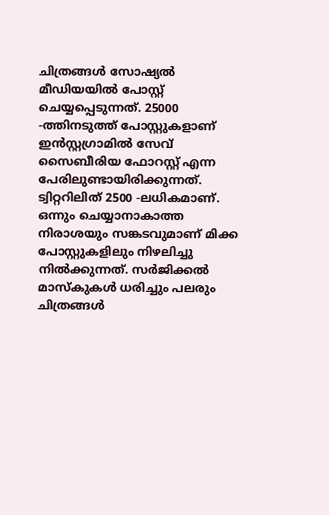ചിത്രങ്ങള്‍ സോഷ്യല്‍ മീഡിയയില്‍ പോസ്റ്റ് ചെയ്യപ്പെടുന്നത്. 25000 -ത്തിനടുത്ത് പോസ്റ്റുകളാണ് ഇന്‍സ്റ്റഗ്രാമില്‍ സേവ് സൈബീരിയ ഫോറസ്റ്റ് എന്ന പേരിലുണ്ടായിരിക്കുന്നത്. ട്വിറ്ററിലിത് 2500 -ലധികമാണ്. ഒന്നും ചെയ്യാനാകാത്ത നിരാശയും സങ്കടവുമാണ് മിക്ക പോസ്റ്റുകളിലും നിഴലിച്ചു നില്‍ക്കുന്നത്. സര്‍ജിക്കല്‍ മാസ്‍കുകള്‍ ധരിച്ചും പലരും ചിത്രങ്ങള്‍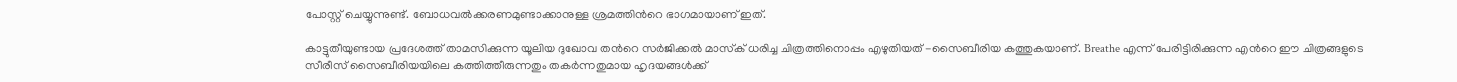പോസ്റ്റ് ചെയ്യുന്നുണ്ട്. ബോധവല്‍ക്കരണമുണ്ടാക്കാനുള്ള ശ്രമത്തിന്‍റെ ഭാഗമായാണ് ഇത്.

കാട്ടുതീയുണ്ടായ പ്രദേശത്ത് താമസിക്കുന്ന യൂലിയ ദുഖോവ തന്‍റെ സര്‍ജിക്കല്‍ മാസ്‍ക് ധരിച്ച ചിത്രത്തിനൊപ്പം എഴുതിയത് -സൈബീരിയ കത്തുകയാണ്. Breathe എന്ന് പേരിട്ടിരിക്കുന്ന എന്‍റെ ഈ ചിത്രങ്ങളുടെ സീരീസ് സൈബീരിയയിലെ കത്തിത്തീരുന്നതും തകര്‍ന്നതുമായ ഹൃദയങ്ങള്‍ക്ക്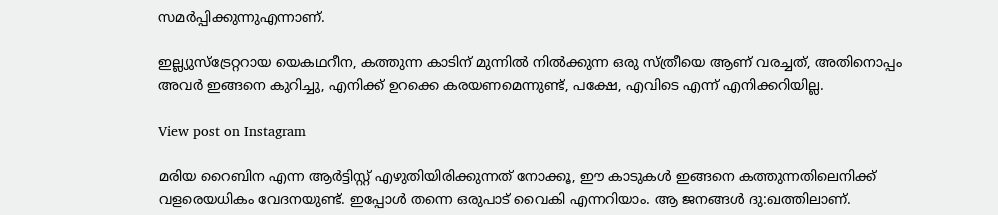സമര്‍പ്പിക്കുന്നുഎന്നാണ്.

ഇല്ല്യുസ്ട്രേറ്ററായ യെകഥറീന, കത്തുന്ന കാടിന് മുന്നില്‍ നില്‍ക്കുന്ന ഒരു സ്ത്രീയെ ആണ് വരച്ചത്, അതിനൊപ്പം അവര്‍ ഇങ്ങനെ കുറിച്ചു, എനിക്ക് ഉറക്കെ കരയണമെന്നുണ്ട്, പക്ഷേ, എവിടെ എന്ന് എനിക്കറിയില്ല.

View post on Instagram

മരിയ റൈബിന എന്ന ആര്‍ട്ടിസ്റ്റ് എഴുതിയിരിക്കുന്നത് നോക്കൂ, ഈ കാടുകള്‍ ഇങ്ങനെ കത്തുന്നതിലെനിക്ക് വളരെയധികം വേദനയുണ്ട്. ഇപ്പോള്‍ തന്നെ ഒരുപാട് വൈകി എന്നറിയാം. ആ ജനങ്ങള്‍ ദു:ഖത്തിലാണ്.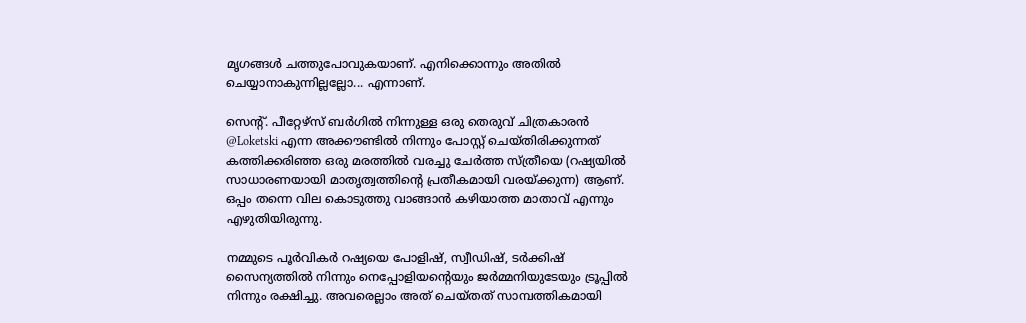മൃഗങ്ങള്‍ ചത്തുപോവുകയാണ്. എനിക്കൊന്നും അതില്‍ ചെയ്യാനാകുന്നില്ലല്ലോ... എന്നാണ്.

സെന്‍റ്. പീറ്റേഴ്സ് ബര്‍ഗില്‍ നിന്നുള്ള ഒരു തെരുവ് ചിത്രകാരന്‍ @Loketski എന്ന അക്കൗണ്ടില്‍ നിന്നും പോസ്റ്റ് ചെയ്തിരിക്കുന്നത് കത്തിക്കരിഞ്ഞ ഒരു മരത്തില്‍ വരച്ചു ചേര്‍ത്ത സ്ത്രീയെ (റഷ്യയില്‍ സാധാരണയായി മാതൃത്വത്തിന്‍റെ പ്രതീകമായി വരയ്ക്കുന്ന) ആണ്. ഒപ്പം തന്നെ വില കൊടുത്തു വാങ്ങാന്‍ കഴിയാത്ത മാതാവ് എന്നും എഴുതിയിരുന്നു.

നമ്മുടെ പൂര്‍വികര്‍ റഷ്യയെ പോളിഷ്, സ്വീഡിഷ്, ടര്‍ക്കിഷ് സൈന്യത്തില്‍ നിന്നും നെപ്പോളിയന്‍റെയും ജര്‍മ്മനിയുടേയും ട്രൂപ്പില്‍ നിന്നും രക്ഷിച്ചു. അവരെല്ലാം അത് ചെയ്തത് സാമ്പത്തികമായി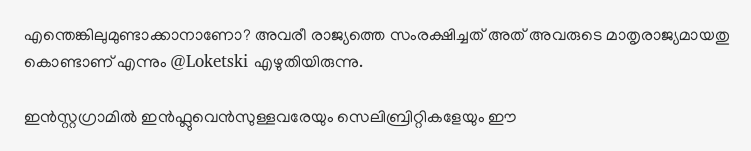എന്തെങ്കിലുമുണ്ടാക്കാനാണോ? അവരീ രാജ്യത്തെ സംരക്ഷിച്ചത് അത് അവരുടെ മാതൃരാജ്യമായതു കൊണ്ടാണ് എന്നും @Loketski എഴുതിയിരുന്നു.

ഇന്‍സ്റ്റഗ്രാമില്‍ ഇന്‍ഫ്ലുവെന്‍സുള്ളവരേയും സെലിബ്രിറ്റികളേയും ഈ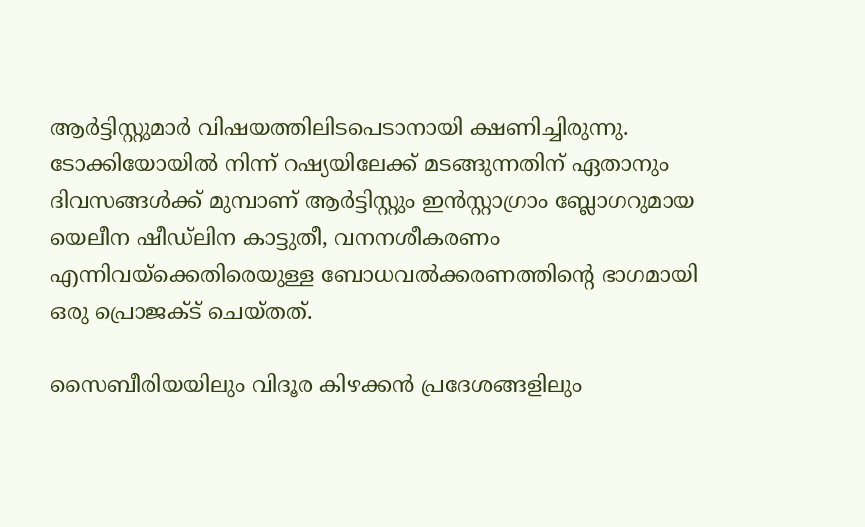ആര്‍ട്ടിസ്റ്റുമാര്‍ വിഷയത്തിലിടപെടാനായി ക്ഷണിച്ചിരുന്നു. ടോക്കിയോയിൽ നിന്ന് റഷ്യയിലേക്ക് മടങ്ങുന്നതിന് ഏതാനും ദിവസങ്ങൾക്ക് മുമ്പാണ് ആർട്ടിസ്റ്റും ഇൻസ്റ്റാഗ്രാം ബ്ലോഗറുമായ യെലീന ഷീഡ്‌ലിന കാട്ടുതീ, വനനശീകരണം എന്നിവയ്ക്കെതിരെയുള്ള ബോധവല്‍ക്കരണത്തിന്‍റെ ഭാഗമായി ഒരു പ്രൊജക്ട് ചെയ്തത്.

സൈബീരിയയിലും വിദൂര കിഴക്കൻ പ്രദേശങ്ങളിലും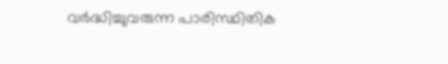വർദ്ധിച്ചുവരുന്ന പാരിസ്ഥിതിക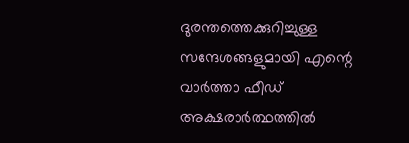ദുരന്തത്തെക്കുറിച്ചുള്ള സന്ദേശങ്ങളുമായി എന്റെ വാർത്താ ഫീഡ് അക്ഷരാർത്ഥത്തിൽ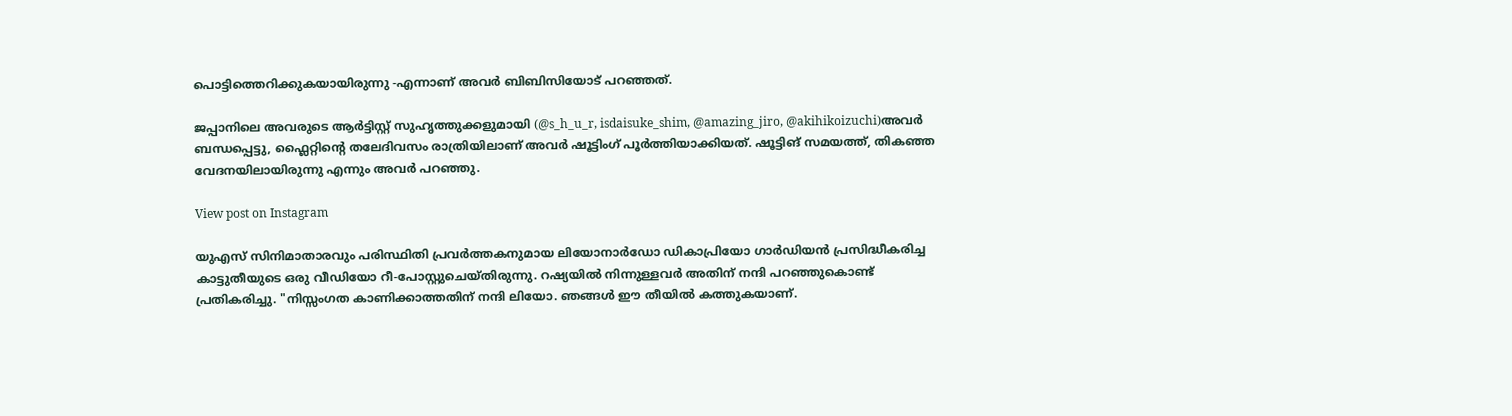പൊട്ടിത്തെറിക്കുകയായിരുന്നു -എന്നാണ് അവർ ബിബിസിയോട് പറഞ്ഞത്.

ജപ്പാനിലെ അവരുടെ ആർട്ടിസ്റ്റ് സുഹൃത്തുക്കളുമായി (@s_h_u_r, isdaisuke_shim, @amazing_jiro, @akihikoizuchi)അവര്‍ ബന്ധപ്പെട്ടു, ഫ്ലൈറ്റിന്റെ തലേദിവസം രാത്രിയിലാണ് അവർ ഷൂട്ടിംഗ് പൂർത്തിയാക്കിയത്. ഷൂട്ടിങ് സമയത്ത്, തികഞ്ഞ വേദനയിലായിരുന്നു എന്നും അവർ പറഞ്ഞു.

View post on Instagram

യുഎസ് സിനിമാതാരവും പരിസ്ഥിതി പ്രവർത്തകനുമായ ലിയോനാർഡോ ഡികാപ്രിയോ ഗാർഡിയൻ പ്രസിദ്ധീകരിച്ച കാട്ടുതീയുടെ ഒരു വീഡിയോ റീ-പോസ്റ്റുചെയ്തിരുന്നു. റഷ്യയില്‍ നിന്നുള്ളവര്‍ അതിന് നന്ദി പറഞ്ഞുകൊണ്ട് പ്രതികരിച്ചു. "നിസ്സംഗത കാണിക്കാത്തതിന് നന്ദി ലിയോ. ഞങ്ങൾ ഈ തീയിൽ കത്തുകയാണ്.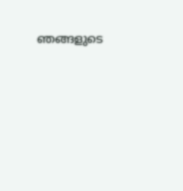ഞങ്ങളുടെ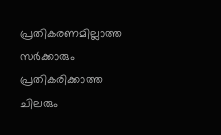പ്രതികരണമില്ലാത്ത സർക്കാരും പ്രതികരിക്കാത്ത ചിലരും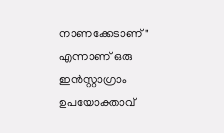നാണക്കേടാണ്" എന്നാണ് ഒരു ഇൻസ്റ്റാഗ്രാം ഉപയോക്താവ്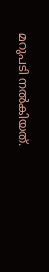മറുപടി നൽകിയത്.